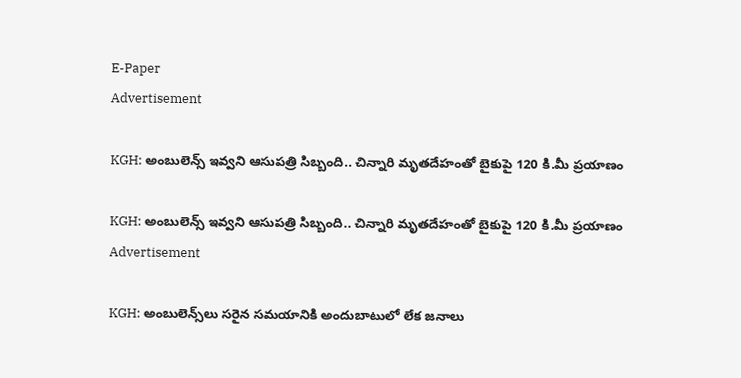E-Paper
Advertisement

KGH: అంబులెన్స్ ఇవ్వని ఆసుపత్రి సిబ్బంది.. చిన్నారి మృతదేహంతో బైకుపై 120 కి.మీ ప్రయాణం

KGH: అంబులెన్స్ ఇవ్వని ఆసుపత్రి సిబ్బంది.. చిన్నారి మృతదేహంతో బైకుపై 120 కి.మీ ప్రయాణం
Advertisement

KGH: అంబులెన్స్‌లు సరైన సమయానికి అందుబాటులో లేక జనాలు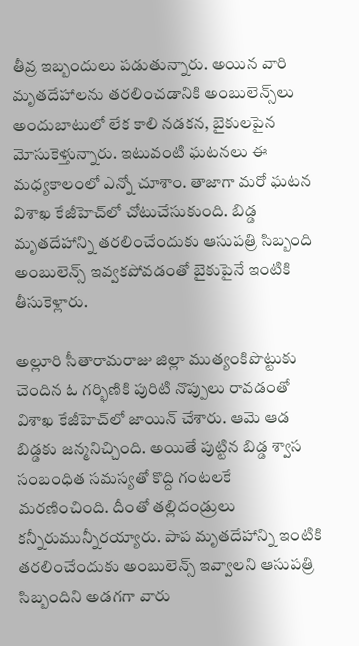తీవ్ర ఇబ్బందులు పడుతున్నారు. అయిన వారి మృతదేహాలను తరలించడానికి అంబులెన్స్‌లు అందుబాటులో లేక కాలి నడకన, బైకులపైన మోసుకెళ్తున్నారు. ఇటువంటి ఘటనలు ఈ మధ్యకాలంలో ఎన్నో చూశాం. తాజాగా మరో ఘటన విశాఖ కేజీహెచ్‌లో చోటుచేసుకుంది. బిడ్డ మృతదేహాన్ని తరలించేందుకు ఆసుపత్రి సిబ్బంది అంబులెన్స్ ఇవ్వకపోవడంతో బైకుపైనే ఇంటికి తీసుకెళ్లారు.

అల్లూరి సీతారామరాజు జిల్లా ముత్యంకిపొట్టుకు చెందిన ఓ గర్భిణికి పురిటి నొప్పులు రావడంతో విశాఖ కేజీహెచ్‌లో జాయిన్ చేశారు. ఆమె ఆడ బిడ్డకు జన్మనిచ్చింది. అయితే పుట్టిన బిడ్డ శ్వాస సంబంధిత సమస్యతో కొద్ది గంటలకే మరణించింది. దీంతో తల్లిదండ్రులు కన్నీరుమున్నీరయ్యారు. పాప మృతదేహాన్ని ఇంటికి తరలించేందుకు అంబులెన్స్ ఇవ్వాలని ఆసుపత్రి సిబ్బందిని అడగగా వారు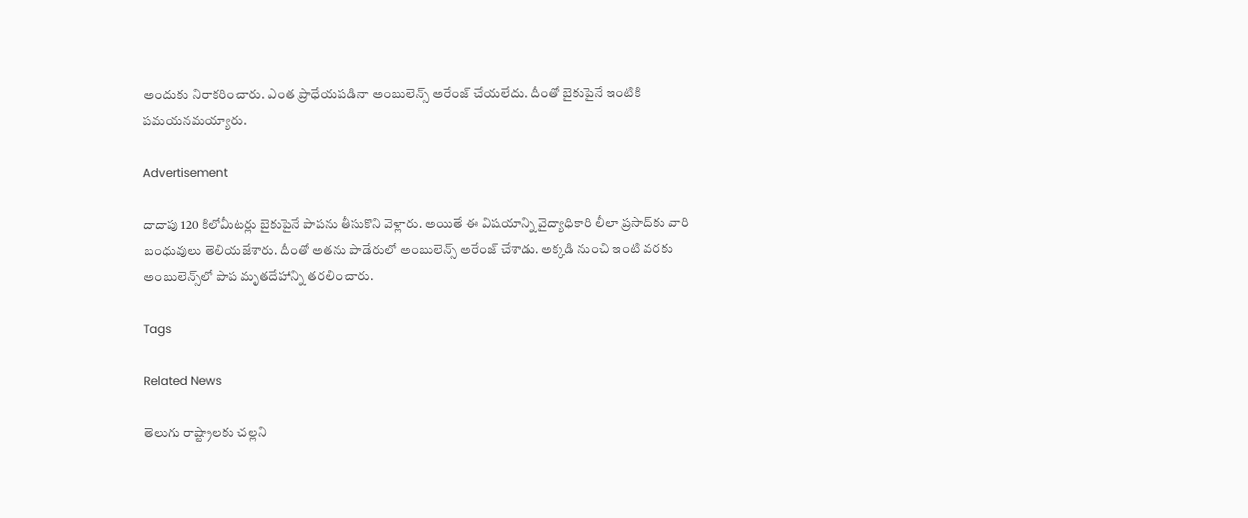అందుకు నిరాకరించారు. ఎంత ప్రాధేయపడినా అంబులెన్స్ అరేంజ్ చేయలేదు. దీంతో బైకుపైనే ఇంటికి పమయనమయ్యారు.

Advertisement

దాదాపు 120 కిలోమీటర్లు బైకుపైనే పాపను తీసుకొని వెళ్లారు. అయితే ఈ విషయాన్ని వైద్యాధికారి లీలా ప్రసాద్‌కు వారి బంధువులు తెలియజేశారు. దీంతో అతను పాడేరులో అంబులెన్స్ అరేంజ్ చేశాడు. అక్కడి నుంచి ఇంటి వరకు అంబులెన్స్‌లో పాప మృతదేహాన్ని తరలించారు.

Tags

Related News

తెలుగు రాష్ట్రాలకు చల్లని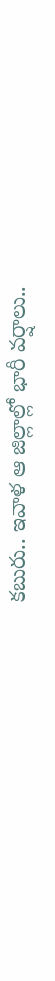కబురు.. ఇవాళ ఆ జిల్లాల్లో భారీ వర్షాలు..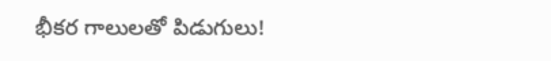భీకర గాలులతో పిడుగులు!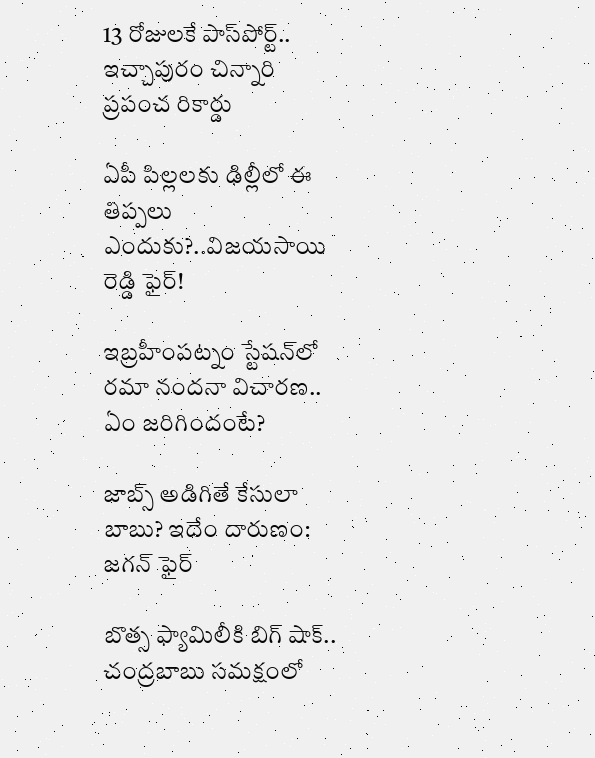13 రోజులకే పాస్‌పోర్ట్.. ఇచ్చాపురం చిన్నారి ప్రపంచ రికార్డు

ఏపీ పిల్లలకు ఢిల్లీలో ఈ తిప్పలు ఎందుకు?..విజయసాయి రెడ్డి ఫైర్!

ఇబ్రహీంపట్నం స్టేషన్‌లో రమా నందనా విచారణ.. ఏం జరిగిందంటే?

జాబ్స్ అడిగితే కేసులా బాబు? ఇదేం దారుణం: జగన్ ఫైర్

బొత్స ఫ్యామిలీకి బిగ్ షాక్.. చంద్రబాబు సమక్షంలో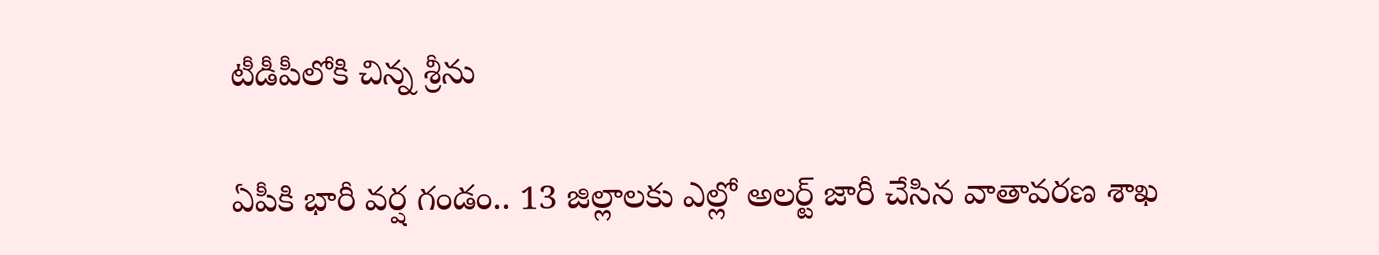టీడీపీలోకి చిన్న శ్రీను

ఏపీకి భారీ వర్ష గండం.. 13 జిల్లాలకు ఎల్లో అలర్ట్ జారీ చేసిన వాతావరణ శాఖ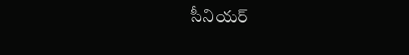సీనియర్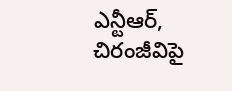ఎన్టీఆర్, చిరంజీవిపై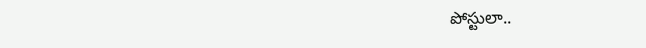పోస్టులా..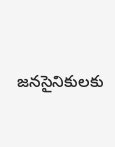జనసైనికులకు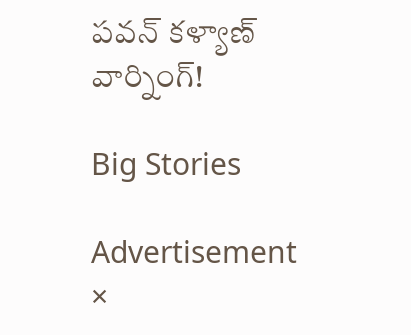పవన్ కళ్యాణ్ వార్నింగ్!

Big Stories

Advertisement
×